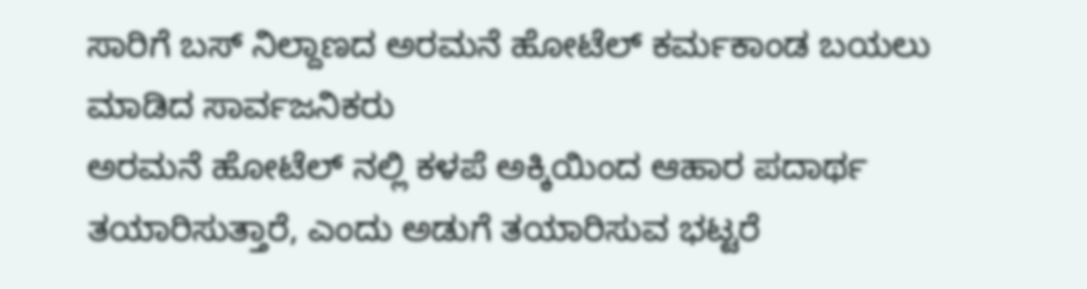ಸಾರಿಗೆ ಬಸ್ ನಿಲ್ದಾಣದ ಅರಮನೆ ಹೋಟೆಲ್ ಕರ್ಮಕಾಂಡ ಬಯಲು ಮಾಡಿದ ಸಾರ್ವಜನಿಕರು
ಅರಮನೆ ಹೋಟೆಲ್ ನಲ್ಲಿ ಕಳಪೆ ಅಕ್ಕಿಯಿಂದ ಆಹಾರ ಪದಾರ್ಥ ತಯಾರಿಸುತ್ತಾರೆ, ಎಂದು ಅಡುಗೆ ತಯಾರಿಸುವ ಭಟ್ಟರೆ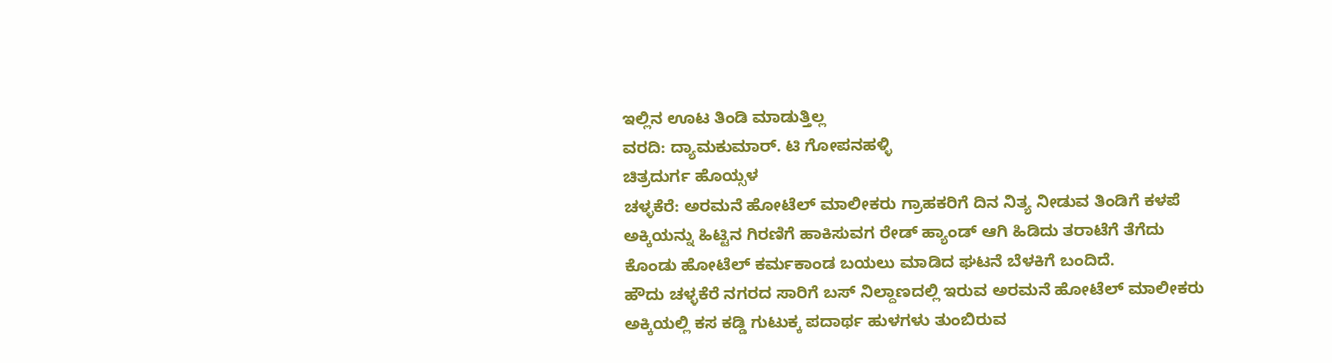ಇಲ್ಲಿನ ಊಟ ತಿಂಡಿ ಮಾಡುತ್ತಿಲ್ಲ
ವರದಿ: ದ್ಯಾಮಕುಮಾರ್. ಟಿ ಗೋಪನಹಳ್ಳಿ
ಚಿತ್ರದುರ್ಗ ಹೊಯ್ಸಳ
ಚಳ್ಳಕೆರೆ: ಅರಮನೆ ಹೋಟೆಲ್ ಮಾಲೀಕರು ಗ್ರಾಹಕರಿಗೆ ದಿನ ನಿತ್ಯ ನೀಡುವ ತಿಂಡಿಗೆ ಕಳಪೆ ಅಕ್ಕಿಯನ್ನು ಹಿಟ್ಟಿನ ಗಿರಣಿಗೆ ಹಾಕಿಸುವಗ ರೇಡ್ ಹ್ಯಾಂಡ್ ಆಗಿ ಹಿಡಿದು ತರಾಟೆಗೆ ತೆಗೆದು ಕೊಂಡು ಹೋಟೆಲ್ ಕರ್ಮಕಾಂಡ ಬಯಲು ಮಾಡಿದ ಘಟನೆ ಬೆಳಕಿಗೆ ಬಂದಿದೆ.
ಹೌದು ಚಳ್ಳಕೆರೆ ನಗರದ ಸಾರಿಗೆ ಬಸ್ ನಿಲ್ದಾಣದಲ್ಲಿ ಇರುವ ಅರಮನೆ ಹೋಟೆಲ್ ಮಾಲೀಕರು ಅಕ್ಕಿಯಲ್ಲಿ ಕಸ ಕಡ್ಡಿ ಗುಟುಕ್ಕ ಪದಾರ್ಥ ಹುಳಗಳು ತುಂಬಿರುವ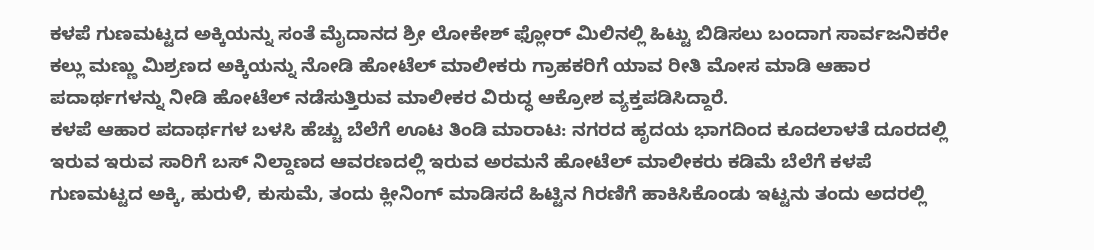ಕಳಪೆ ಗುಣಮಟ್ಟದ ಅಕ್ಕಿಯನ್ನು ಸಂತೆ ಮೈದಾನದ ಶ್ರೀ ಲೋಕೇಶ್ ಫ್ಲೋರ್ ಮಿಲಿನಲ್ಲಿ ಹಿಟ್ಟು ಬಿಡಿಸಲು ಬಂದಾಗ ಸಾರ್ವಜನಿಕರೇ ಕಲ್ಲು ಮಣ್ಣು ಮಿಶ್ರಣದ ಅಕ್ಕಿಯನ್ನು ನೋಡಿ ಹೋಟೆಲ್ ಮಾಲೀಕರು ಗ್ರಾಹಕರಿಗೆ ಯಾವ ರೀತಿ ಮೋಸ ಮಾಡಿ ಆಹಾರ ಪದಾರ್ಥಗಳನ್ನು ನೀಡಿ ಹೋಟೆಲ್ ನಡೆಸುತ್ತಿರುವ ಮಾಲೀಕರ ವಿರುದ್ಧ ಆಕ್ರೋಶ ವ್ಯಕ್ತಪಡಿಸಿದ್ದಾರೆ.
ಕಳಪೆ ಆಹಾರ ಪದಾರ್ಥಗಳ ಬಳಸಿ ಹೆಚ್ಚು ಬೆಲೆಗೆ ಊಟ ತಿಂಡಿ ಮಾರಾಟ: ನಗರದ ಹೃದಯ ಭಾಗದಿಂದ ಕೂದಲಾಳತೆ ದೂರದಲ್ಲಿ ಇರುವ ಇರುವ ಸಾರಿಗೆ ಬಸ್ ನಿಲ್ದಾಣದ ಆವರಣದಲ್ಲಿ ಇರುವ ಅರಮನೆ ಹೋಟೆಲ್ ಮಾಲೀಕರು ಕಡಿಮೆ ಬೆಲೆಗೆ ಕಳಪೆ ಗುಣಮಟ್ಟದ ಅಕ್ಕಿ, ಹುರುಳಿ, ಕುಸುಮೆ, ತಂದು ಕ್ಲೀನಿಂಗ್ ಮಾಡಿಸದೆ ಹಿಟ್ಟಿನ ಗಿರಣಿಗೆ ಹಾಕಿಸಿಕೊಂಡು ಇಟ್ಟನು ತಂದು ಅದರಲ್ಲಿ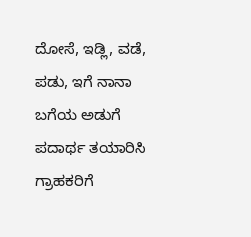ದೋಸೆ, ಇಡ್ಲಿ, ವಡೆ, ಪಡು, ಇಗೆ ನಾನಾ ಬಗೆಯ ಅಡುಗೆ ಪದಾರ್ಥ ತಯಾರಿಸಿ ಗ್ರಾಹಕರಿಗೆ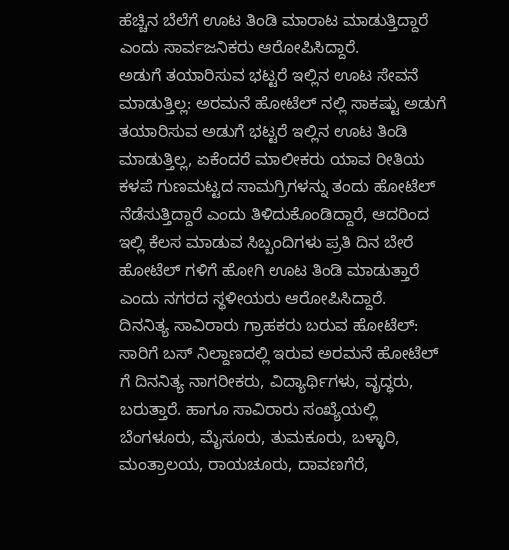ಹೆಚ್ಚಿನ ಬೆಲೆಗೆ ಊಟ ತಿಂಡಿ ಮಾರಾಟ ಮಾಡುತ್ತಿದ್ದಾರೆ ಎಂದು ಸಾರ್ವಜನಿಕರು ಆರೋಪಿಸಿದ್ದಾರೆ.
ಅಡುಗೆ ತಯಾರಿಸುವ ಭಟ್ಟರೆ ಇಲ್ಲಿನ ಊಟ ಸೇವನೆ ಮಾಡುತ್ತಿಲ್ಲ: ಅರಮನೆ ಹೋಟೆಲ್ ನಲ್ಲಿ ಸಾಕಷ್ಟು ಅಡುಗೆ ತಯಾರಿಸುವ ಅಡುಗೆ ಭಟ್ಟರೆ ಇಲ್ಲಿನ ಊಟ ತಿಂಡಿ ಮಾಡುತ್ತಿಲ್ಲ, ಏಕೆಂದರೆ ಮಾಲೀಕರು ಯಾವ ರೀತಿಯ ಕಳಪೆ ಗುಣಮಟ್ಟದ ಸಾಮಗ್ರಿಗಳನ್ನು ತಂದು ಹೋಟೆಲ್ ನೆಡೆಸುತ್ತಿದ್ದಾರೆ ಎಂದು ತಿಳಿದುಕೊಂಡಿದ್ದಾರೆ, ಆದರಿಂದ ಇಲ್ಲಿ ಕೆಲಸ ಮಾಡುವ ಸಿಬ್ಬಂದಿಗಳು ಪ್ರತಿ ದಿನ ಬೇರೆ ಹೋಟೆಲ್ ಗಳಿಗೆ ಹೋಗಿ ಊಟ ತಿಂಡಿ ಮಾಡುತ್ತಾರೆ ಎಂದು ನಗರದ ಸ್ಥಳೀಯರು ಆರೋಪಿಸಿದ್ದಾರೆ.
ದಿನನಿತ್ಯ ಸಾವಿರಾರು ಗ್ರಾಹಕರು ಬರುವ ಹೋಟೆಲ್: ಸಾರಿಗೆ ಬಸ್ ನಿಲ್ದಾಣದಲ್ಲಿ ಇರುವ ಅರಮನೆ ಹೋಟೆಲ್ ಗೆ ದಿನನಿತ್ಯ ನಾಗರೀಕರು, ವಿದ್ಯಾರ್ಥಿಗಳು, ವೃದ್ಧರು, ಬರುತ್ತಾರೆ. ಹಾಗೂ ಸಾವಿರಾರು ಸಂಖ್ಯೆಯಲ್ಲಿ ಬೆಂಗಳೂರು, ಮೈಸೂರು, ತುಮಕೂರು, ಬಳ್ಳಾರಿ, ಮಂತ್ರಾಲಯ, ರಾಯಚೂರು, ದಾವಣಗೆರೆ,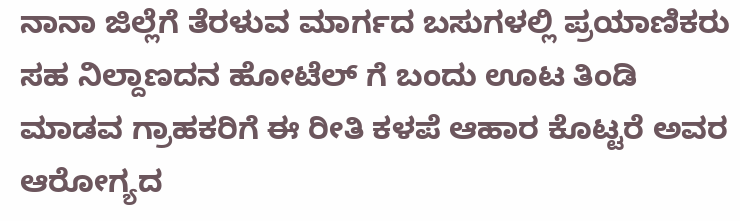ನಾನಾ ಜಿಲ್ಲೆಗೆ ತೆರಳುವ ಮಾರ್ಗದ ಬಸುಗಳಲ್ಲಿ ಪ್ರಯಾಣಿಕರು ಸಹ ನಿಲ್ದಾಣದನ ಹೋಟೆಲ್ ಗೆ ಬಂದು ಊಟ ತಿಂಡಿ ಮಾಡವ ಗ್ರಾಹಕರಿಗೆ ಈ ರೀತಿ ಕಳಪೆ ಆಹಾರ ಕೊಟ್ಟರೆ ಅವರ ಆರೋಗ್ಯದ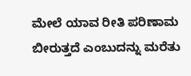ಮೇಲೆ ಯಾವ ರೀತಿ ಪರಿಣಾಮ ಬೀರುತ್ತದೆ ಎಂಬುದನ್ನು ಮರೆತು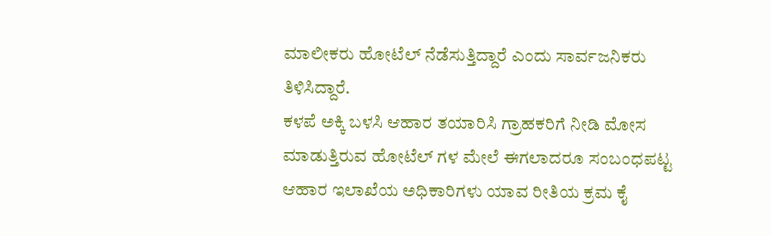ಮಾಲೀಕರು ಹೋಟೆಲ್ ನೆಡೆಸುತ್ತಿದ್ದಾರೆ ಎಂದು ಸಾರ್ವಜನಿಕರು ತಿಳಿಸಿದ್ದಾರೆ.
ಕಳಪೆ ಅಕ್ಕಿ ಬಳಸಿ ಆಹಾರ ತಯಾರಿಸಿ ಗ್ರಾಹಕರಿಗೆ ನೀಡಿ ಮೋಸ ಮಾಡುತ್ತಿರುವ ಹೋಟೆಲ್ ಗಳ ಮೇಲೆ ಈಗಲಾದರೂ ಸಂಬಂಧಪಟ್ಟ ಆಹಾರ ಇಲಾಖೆಯ ಅಧಿಕಾರಿಗಳು ಯಾವ ರೀತಿಯ ಕ್ರಮ ಕೈ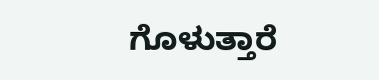ಗೊಳುತ್ತಾರೆ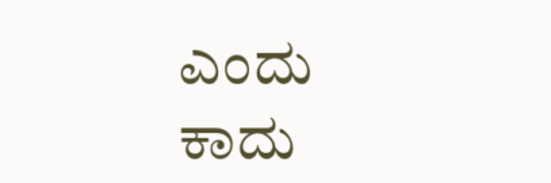ಎಂದು ಕಾದು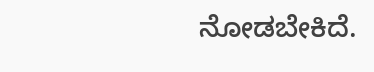ನೋಡಬೇಕಿದೆ.